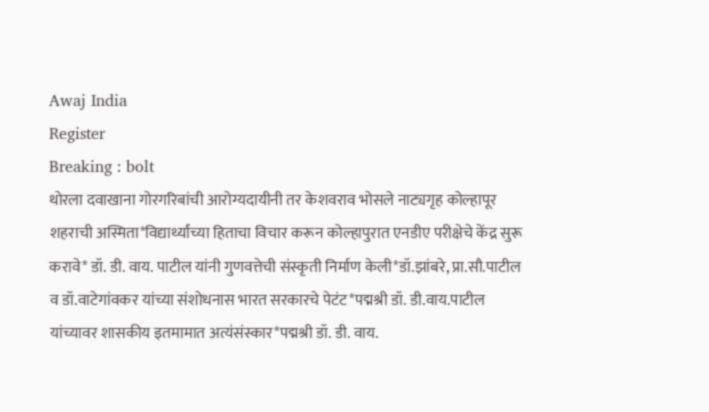Awaj India
Register
Breaking : bolt
थोरला दवाखाना गोरगरिबांची आरोग्यदायीनी तर केशवराव भोसले नाट्यगृह कोल्हापूर शहराची अस्मिता*विद्यार्थ्यांच्या हिताचा विचार करून कोल्हापुरात एनडीए परीक्षेचे केंद्र सुरू करावे* डॉ. डी. वाय. पाटील यांनी गुणवत्तेची संस्कृती निर्माण केली*डॉ.झांबरे, प्रा.सौ.पाटील व डॉ.वाटेगांवकर यांच्या संशोधनास भारत सरकारचे पेटंट*पद्मश्री डॉ. डी.वाय.पाटील यांच्यावर शासकीय इतमामात अत्यंसंस्कार*पद्मश्री डॉ. डी. वाय.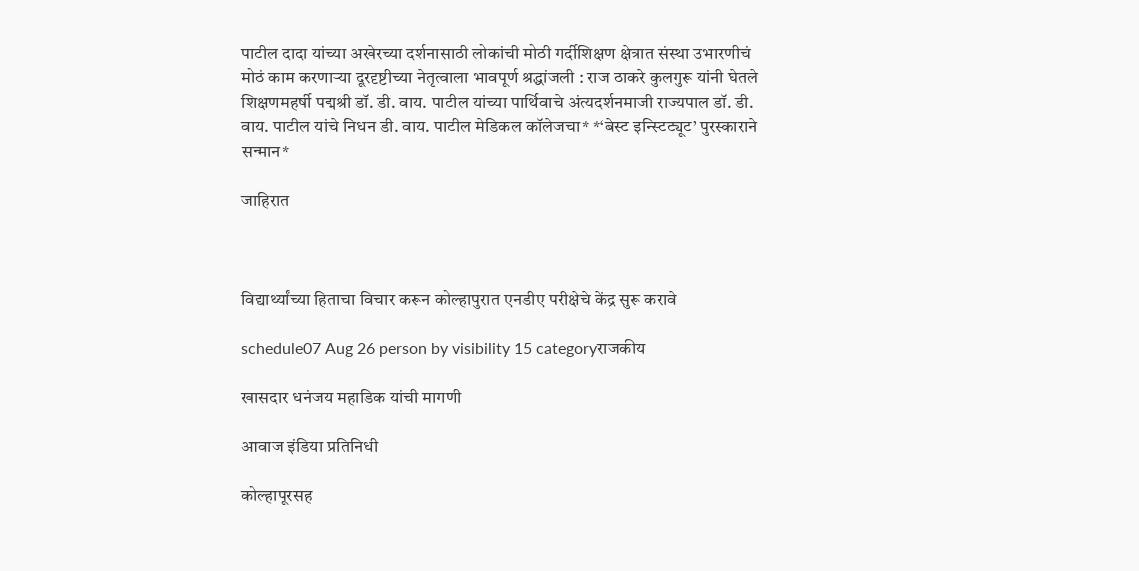पाटील दादा यांच्या अखेरच्या दर्शनासाठी लोकांची मोठी गर्दीशिक्षण क्षेत्रात संस्था उभारणीचं मोठं काम करणाऱ्या दूरदृष्टीच्या नेतृत्वाला भावपूर्ण श्रद्धांजली : राज ठाकरे कुलगुरू यांनी घेतले शिक्षणमहर्षी पद्मश्री डॉ. डी. वाय. पाटील यांच्या पार्थिवाचे अंत्यदर्शनमाजी राज्यपाल डॉ. डी. वाय. पाटील यांचे निधन डी. वाय. पाटील मेडिकल कॉलेजचा* *‘बेस्ट इन्स्टिट्यूट’ पुरस्काराने सन्मान*

जाहिरात



विद्यार्थ्यांच्या हिताचा विचार करून कोल्हापुरात एनडीए परीक्षेचे केंद्र सुरू करावे

schedule07 Aug 26 person by visibility 15 categoryराजकीय

खासदार धनंजय महाडिक यांची मागणी

आवाज इंडिया प्रतिनिधी

कोल्हापूरसह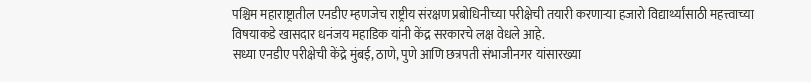पश्चिम महाराष्ट्रातील एनडीए म्हणजेच राष्ट्रीय संरक्षण प्रबोधिनीच्या परीक्षेची तयारी करणाऱ्या हजारो विद्यार्थ्यांसाठी महत्त्वाच्या विषयाकडे खासदार धनंजय महाडिक यांनी केंद्र सरकारचे लक्ष वेधले आहे.
सध्या एनडीए परीक्षेची केंद्रे मुंबई, ठाणे, पुणे आणि छत्रपती संभाजीनगर यांसारख्या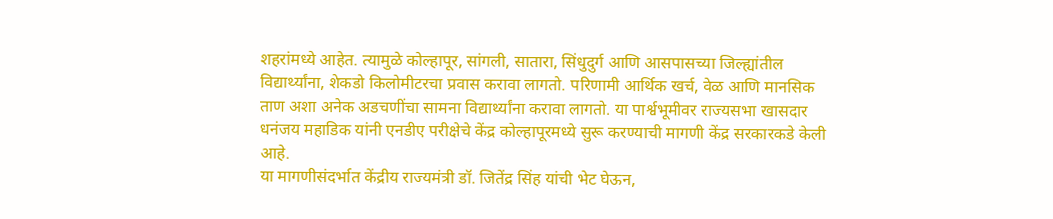शहरांमध्ये आहेत. त्यामुळे कोल्हापूर, सांगली, सातारा, सिंधुदुर्ग आणि आसपासच्या जिल्ह्यांतील विद्यार्थ्यांना, शेकडो किलोमीटरचा प्रवास करावा लागतो. परिणामी आर्थिक खर्च, वेळ आणि मानसिक ताण अशा अनेक अडचणींचा सामना विद्यार्थ्यांना करावा लागतो. या पार्श्वभूमीवर राज्यसभा खासदार धनंजय महाडिक यांनी एनडीए परीक्षेचे केंद्र कोल्हापूरमध्ये सुरू करण्याची मागणी केंद्र सरकारकडे केली आहे.
या मागणीसंदर्भात केंद्रीय राज्यमंत्री डॉ. जितेंद्र सिंह यांची भेट घेऊन,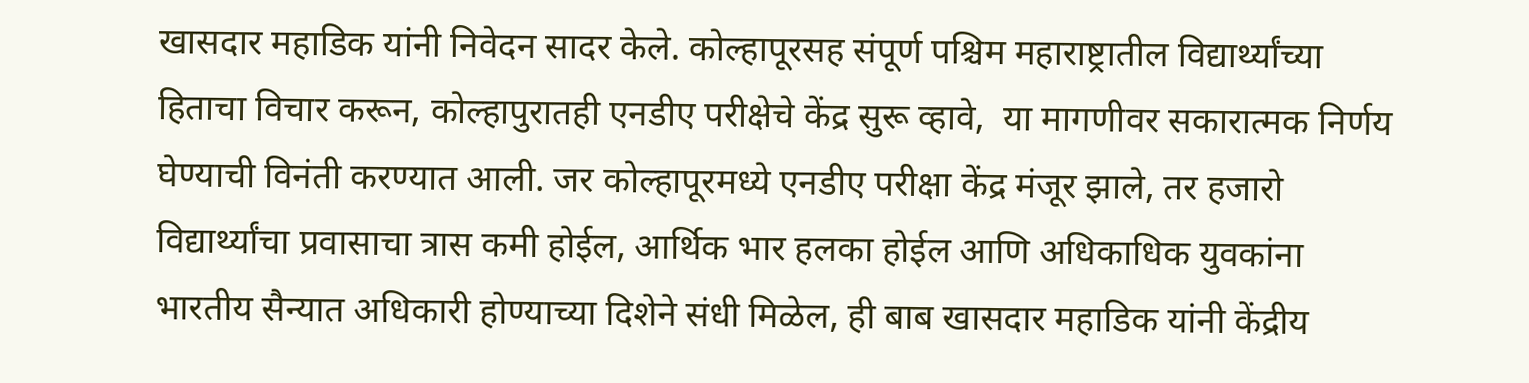खासदार महाडिक यांनी निवेदन सादर केले. कोल्हापूरसह संपूर्ण पश्चिम महाराष्ट्रातील विद्यार्थ्यांच्या हिताचा विचार करून, कोल्हापुरातही एनडीए परीक्षेचे केंद्र सुरू व्हावे,  या मागणीवर सकारात्मक निर्णय घेण्याची विनंती करण्यात आली. जर कोल्हापूरमध्ये एनडीए परीक्षा केंद्र मंजूर झाले, तर हजारो विद्यार्थ्यांचा प्रवासाचा त्रास कमी होईल, आर्थिक भार हलका होईल आणि अधिकाधिक युवकांना भारतीय सैन्यात अधिकारी होण्याच्या दिशेने संधी मिळेल, ही बाब खासदार महाडिक यांनी केंद्रीय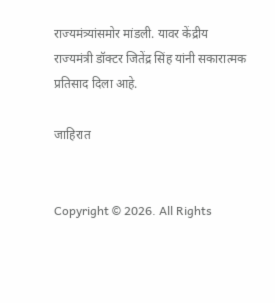राज्यमंत्र्यांसमोर मांडली. यावर केंद्रीय राज्यमंत्री डॉक्टर जितेंद्र सिंह यांनी सकारात्मक प्रतिसाद दिला आहे.

जाहिरात


Copyright © 2026. All Rights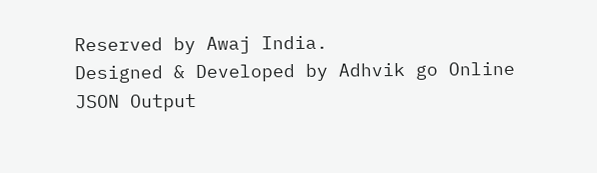Reserved by Awaj India.
Designed & Developed by Adhvik go Online
JSON Output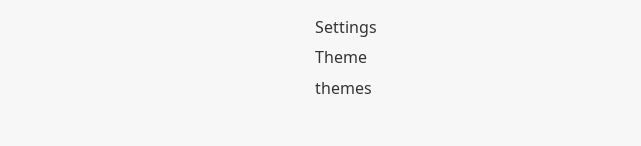Settings
Theme
themes